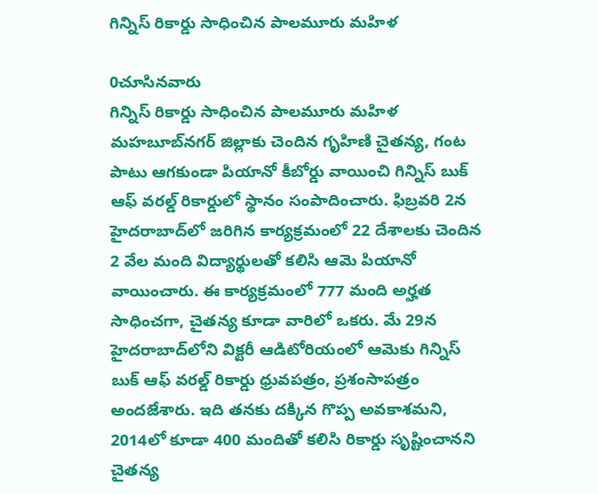గిన్నిస్ రికార్డు సాధించిన పాలమూరు మహిళ

0చూసినవారు
గిన్నిస్ రికార్డు సాధించిన పాలమూరు మహిళ
మహబూబ్‌నగర్ జిల్లాకు చెందిన గృహిణి చైతన్య, గంట పాటు ఆగకుండా పియానో కీబోర్డు వాయించి గిన్నిస్ బుక్ ఆఫ్ వరల్డ్ రికార్డులో స్థానం సంపాదించారు. ఫిబ్రవరి 2న హైదరాబాద్‌లో జరిగిన కార్యక్రమంలో 22 దేశాలకు చెందిన 2 వేల మంది విద్యార్థులతో కలిసి ఆమె పియానో వాయించారు. ఈ కార్యక్రమంలో 777 మంది అర్హత సాధించగా, చైతన్య కూడా వారిలో ఒకరు. మే 29న హైదరాబాద్‌లోని విక్టరీ ఆడిటోరియంలో ఆమెకు గిన్నిస్ బుక్ ఆఫ్ వరల్డ్ రికార్డు ధ్రువపత్రం, ప్రశంసాపత్రం అందజేశారు. ఇది తనకు దక్కిన గొప్ప అవకాశమని, 2014లో కూడా 400 మందితో కలిసి రికార్డు సృష్టించానని చైతన్య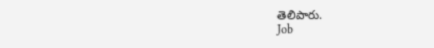తెలిపారు.
Job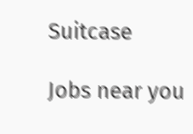Suitcase

Jobs near you